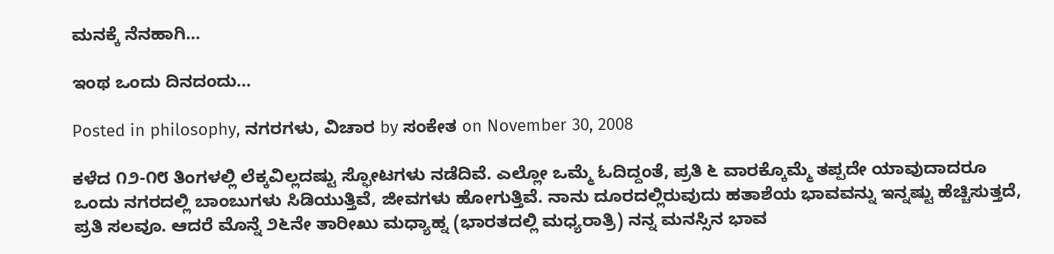ಮನಕ್ಕೆ ನೆನಹಾಗಿ…

ಇಂಥ ಒಂದು ದಿನದಂದು…

Posted in philosophy, ನಗರಗಳು, ವಿಚಾರ by ಸಂಕೇತ on November 30, 2008

ಕಳೆದ ೧೨-೧೮ ತಿಂಗಳಲ್ಲಿ ಲೆಕ್ಕವಿಲ್ಲದಷ್ಟು ಸ್ಫೋಟಗಳು ನಡೆದಿವೆ. ಎಲ್ಲೋ ಒಮ್ಮೆ ಓದಿದ್ದಂತೆ, ಪ್ರತಿ ೬ ವಾರಕ್ಕೊಮ್ಮೆ ತಪ್ಪದೇ ಯಾವುದಾದರೂ ಒಂದು ನಗರದಲ್ಲಿ ಬಾಂಬುಗಳು ಸಿಡಿಯುತ್ತಿವೆ, ಜೀವಗಳು ಹೋಗುತ್ತಿವೆ. ನಾನು ದೂರದಲ್ಲಿರುವುದು ಹತಾಶೆಯ ಭಾವವನ್ನು ಇನ್ನಷ್ಟು ಹೆಚ್ಚಿಸುತ್ತದೆ, ಪ್ರತಿ ಸಲವೂ. ಆದರೆ ಮೊನ್ನೆ ೨೬ನೇ ತಾರೀಖು ಮಧ್ಯಾಹ್ನ (ಭಾರತದಲ್ಲಿ ಮಧ್ಯರಾತ್ರಿ) ನನ್ನ ಮನಸ್ಸಿನ ಭಾವ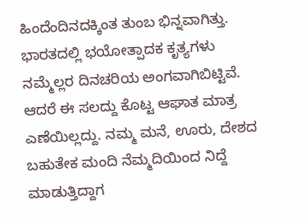ಹಿಂದೆಂದಿನದಕ್ಕಿಂತ ತುಂಬ ಭಿನ್ನವಾಗಿತ್ತು. ಭಾರತದಲ್ಲಿ ಭಯೋತ್ಪಾದಕ ಕೃತ್ಯಗಳು ನಮ್ಮೆಲ್ಲರ ದಿನಚರಿಯ ಅಂಗವಾಗಿಬಿಟ್ಟಿವೆ. ಆದರೆ ಈ ಸಲದ್ದು ಕೊಟ್ಟ ಆಘಾತ ಮಾತ್ರ ಎಣೆಯಿಲ್ಲದ್ದು. ನಮ್ಮ ಮನೆ, ಊರು, ದೇಶದ ಬಹುತೇಕ ಮಂದಿ ನೆಮ್ಮದಿಯಿಂದ ನಿದ್ದೆ ಮಾಡುತ್ತಿದ್ದಾಗ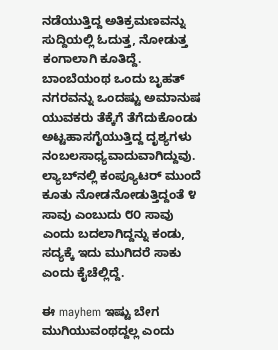ನಡೆಯುತ್ತಿದ್ದ ಅತಿಕ್ರಮಣವನ್ನು ಸುದ್ದಿಯಲ್ಲಿ ಓದುತ್ತ, ನೋಡುತ್ತ ಕಂಗಾಲಾಗಿ ಕೂತಿದ್ದೆ. ಬಾಂಬೆಯಂಥ ಒಂದು ಬೃಹತ್ ನಗರವನ್ನು ಒಂದಷ್ಟು ಅಮಾನುಷ ಯುವಕರು ತೆಕ್ಕೆಗೆ ತೆಗೆದುಕೊಂಡು ಅಟ್ಟಹಾಸಗೈಯುತ್ತಿದ್ದ ದೃಶ್ಯಗಳು ನಂಬಲಸಾಧ್ಯವಾದುವಾಗಿದ್ದುವು. ಲ್ಯಾಬ್‍ನಲ್ಲಿ ಕಂಪ್ಯೂಟರ್ ಮುಂದೆ ಕೂತು ನೋಡನೋಡುತ್ತಿದ್ದಂತೆ ೪ ಸಾವು ಎಂಬುದು ೮೦ ಸಾವು ಎಂದು ಬದಲಾಗಿದ್ದನ್ನು ಕಂಡು, ಸದ್ಯಕ್ಕೆ ಇದು ಮುಗಿದರೆ ಸಾಕು ಎಂದು ಕೈಚೆಲ್ಲಿದ್ದೆ.

ಈ mayhem ಇಷ್ಟು ಬೇಗ ಮುಗಿಯುವಂಥದ್ದಲ್ಲ ಎಂದು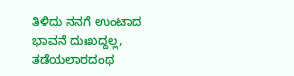ತಿಳಿದು ನನಗೆ ಉಂಟಾದ ಭಾವನೆ ದುಃಖದ್ದಲ್ಲ, ತಡೆಯಲಾರದಂಥ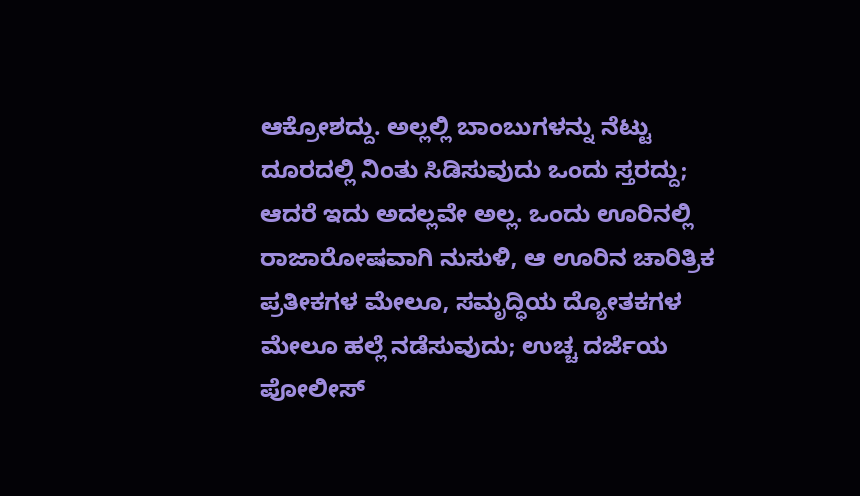ಆಕ್ರೋಶದ್ದು. ಅಲ್ಲಲ್ಲಿ ಬಾಂಬುಗಳನ್ನು ನೆಟ್ಟು ದೂರದಲ್ಲಿ ನಿಂತು ಸಿಡಿಸುವುದು ಒಂದು ಸ್ತರದ್ದು; ಆದರೆ ಇದು ಅದಲ್ಲವೇ ಅಲ್ಲ. ಒಂದು ಊರಿನಲ್ಲಿ ರಾಜಾರೋಷವಾಗಿ ನುಸುಳಿ, ಆ ಊರಿನ ಚಾರಿತ್ರಿಕ ಪ್ರತೀಕಗಳ ಮೇಲೂ, ಸಮೃದ್ಧಿಯ ದ್ಯೋತಕಗಳ ಮೇಲೂ ಹಲ್ಲೆ ನಡೆಸುವುದು; ಉಚ್ಚ ದರ್ಜೆಯ ಪೋಲೀಸ್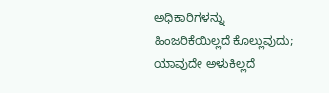ಅಧಿಕಾರಿಗಳನ್ನು ಹಿಂಜರಿಕೆಯಿಲ್ಲದೆ ಕೊಲ್ಲುವುದು; ಯಾವುದೇ ಅಳುಕಿಲ್ಲದೆ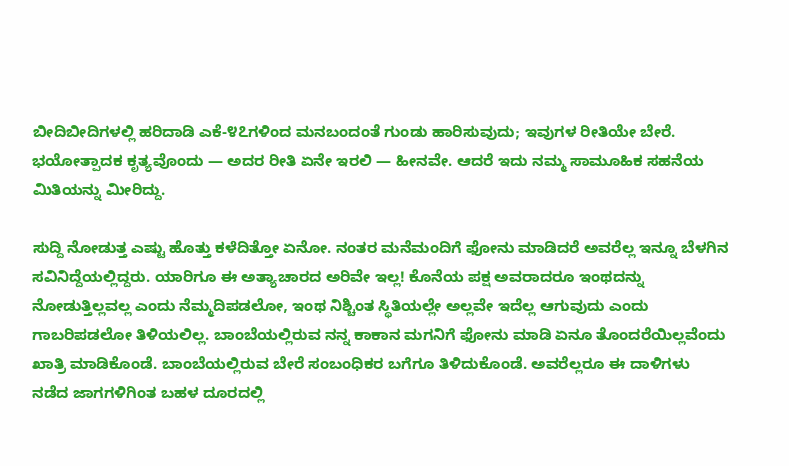ಬೀದಿಬೀದಿಗಳಲ್ಲಿ ಹರಿದಾಡಿ ಎಕೆ-೪೭ಗಳಿಂದ ಮನಬಂದಂತೆ ಗುಂಡು ಹಾರಿಸುವುದು; ಇವುಗಳ ರೀತಿಯೇ ಬೇರೆ. ಭಯೋತ್ಪಾದಕ ಕೃತ್ಯವೊಂದು — ಅದರ ರೀತಿ ಏನೇ ಇರಲಿ — ಹೀನವೇ. ಆದರೆ ಇದು ನಮ್ಮ ಸಾಮೂಹಿಕ ಸಹನೆಯ ಮಿತಿಯನ್ನು ಮೀರಿದ್ದು.

ಸುದ್ದಿ ನೋಡುತ್ತ ಎಷ್ಟು ಹೊತ್ತು ಕಳೆದಿತ್ತೋ ಏನೋ. ನಂತರ ಮನೆಮಂದಿಗೆ ಫೋನು ಮಾಡಿದರೆ ಅವರೆಲ್ಲ ಇನ್ನೂ ಬೆಳಗಿನ ಸವಿನಿದ್ದೆಯಲ್ಲಿದ್ದರು. ಯಾರಿಗೂ ಈ ಅತ್ಯಾಚಾರದ ಅರಿವೇ ಇಲ್ಲ! ಕೊನೆಯ ಪಕ್ಷ ಅವರಾದರೂ ಇಂಥದನ್ನು ನೋಡುತ್ತಿಲ್ಲವಲ್ಲ ಎಂದು ನೆಮ್ಮದಿಪಡಲೋ, ಇಂಥ ನಿಶ್ಚಿಂತ ಸ್ಥಿತಿಯಲ್ಲೇ ಅಲ್ಲವೇ ಇದೆಲ್ಲ ಆಗುವುದು ಎಂದು ಗಾಬರಿಪಡಲೋ ತಿಳಿಯಲಿಲ್ಲ. ಬಾಂಬೆಯಲ್ಲಿರುವ ನನ್ನ ಕಾಕಾನ ಮಗನಿಗೆ ಫೋನು ಮಾಡಿ ಏನೂ ತೊಂದರೆಯಿಲ್ಲವೆಂದು ಖಾತ್ರಿ ಮಾಡಿಕೊಂಡೆ. ಬಾಂಬೆಯಲ್ಲಿರುವ ಬೇರೆ ಸಂಬಂಧಿಕರ ಬಗೆಗೂ ತಿಳಿದುಕೊಂಡೆ. ಅವರೆಲ್ಲರೂ ಈ ದಾಳಿಗಳು ನಡೆದ ಜಾಗಗಳಿಗಿಂತ ಬಹಳ ದೂರದಲ್ಲಿ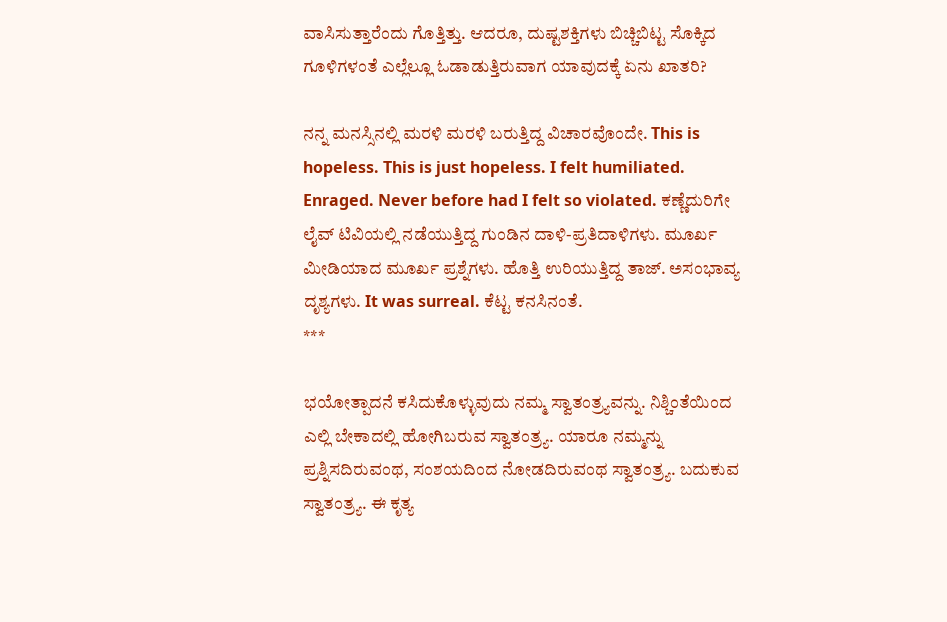ವಾಸಿಸುತ್ತಾರೆಂದು ಗೊತ್ತಿತ್ತು. ಆದರೂ, ದುಷ್ಟಶಕ್ತಿಗಳು ಬಿಚ್ಚಿಬಿಟ್ಟ ಸೊಕ್ಕಿದ ಗೂಳಿಗಳಂತೆ ಎಲ್ಲೆಲ್ಲೂ ಓಡಾಡುತ್ತಿರುವಾಗ ಯಾವುದಕ್ಕೆ ಏನು ಖಾತರಿ?

ನನ್ನ ಮನಸ್ಸಿನಲ್ಲಿ ಮರಳಿ ಮರಳಿ ಬರುತ್ತಿದ್ದ ವಿಚಾರವೊಂದೇ. This is hopeless. This is just hopeless. I felt humiliated. Enraged. Never before had I felt so violated. ಕಣ್ಣೆದುರಿಗೇ ಲೈವ್ ಟಿವಿಯಲ್ಲಿ ನಡೆಯುತ್ತಿದ್ದ ಗುಂಡಿನ ದಾಳಿ-ಪ್ರತಿದಾಳಿಗಳು. ಮೂರ್ಖ ಮೀಡಿಯಾದ ಮೂರ್ಖ ಪ್ರಶ್ನೆಗಳು. ಹೊತ್ತಿ ಉರಿಯುತ್ತಿದ್ದ ತಾಜ್. ಅಸಂಭಾವ್ಯ ದೃಶ್ಯಗಳು. It was surreal. ಕೆಟ್ಟ ಕನಸಿನಂತೆ.
***

ಭಯೋತ್ಪಾದನೆ ಕಸಿದುಕೊಳ್ಳುವುದು ನಮ್ಮ ಸ್ವಾತಂತ್ರ್ಯವನ್ನು. ನಿಶ್ಚಿಂತೆಯಿಂದ ಎಲ್ಲಿ ಬೇಕಾದಲ್ಲಿ ಹೋಗಿಬರುವ ಸ್ವಾತಂತ್ರ್ಯ. ಯಾರೂ ನಮ್ಮನ್ನು ಪ್ರಶ್ನಿಸದಿರುವಂಥ, ಸಂಶಯದಿಂದ ನೋಡದಿರುವಂಥ ಸ್ವಾತಂತ್ರ್ಯ. ಬದುಕುವ ಸ್ವಾತಂತ್ರ್ಯ. ಈ ಕೃತ್ಯ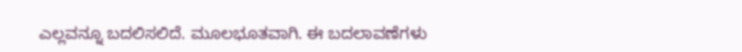ಎಲ್ಲವನ್ನೂ ಬದಲಿಸಲಿದೆ. ಮೂಲಭೂತವಾಗಿ. ಈ ಬದಲಾವಣೆಗಳು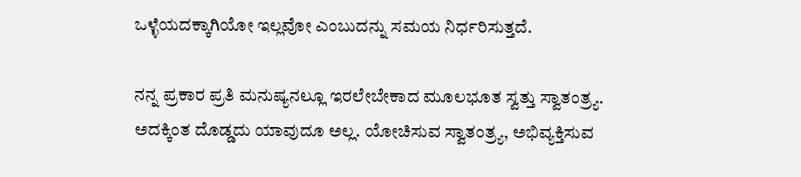ಒಳ್ಳೆಯದಕ್ಕಾಗಿಯೋ ಇಲ್ಲವೋ ಎಂಬುದನ್ನು ಸಮಯ ನಿರ್ಧರಿಸುತ್ತದೆ.

ನನ್ನ ಪ್ರಕಾರ ಪ್ರತಿ ಮನುಷ್ಯನಲ್ಲೂ ಇರಲೇಬೇಕಾದ ಮೂಲಭೂತ ಸ್ವತ್ತು ಸ್ವಾತಂತ್ರ್ಯ. ಅದಕ್ಕಿಂತ ದೊಡ್ಡದು ಯಾವುದೂ ಅಲ್ಲ. ಯೋಚಿಸುವ ಸ್ವಾತಂತ್ರ್ಯ, ಅಭಿವ್ಯಕ್ತಿಸುವ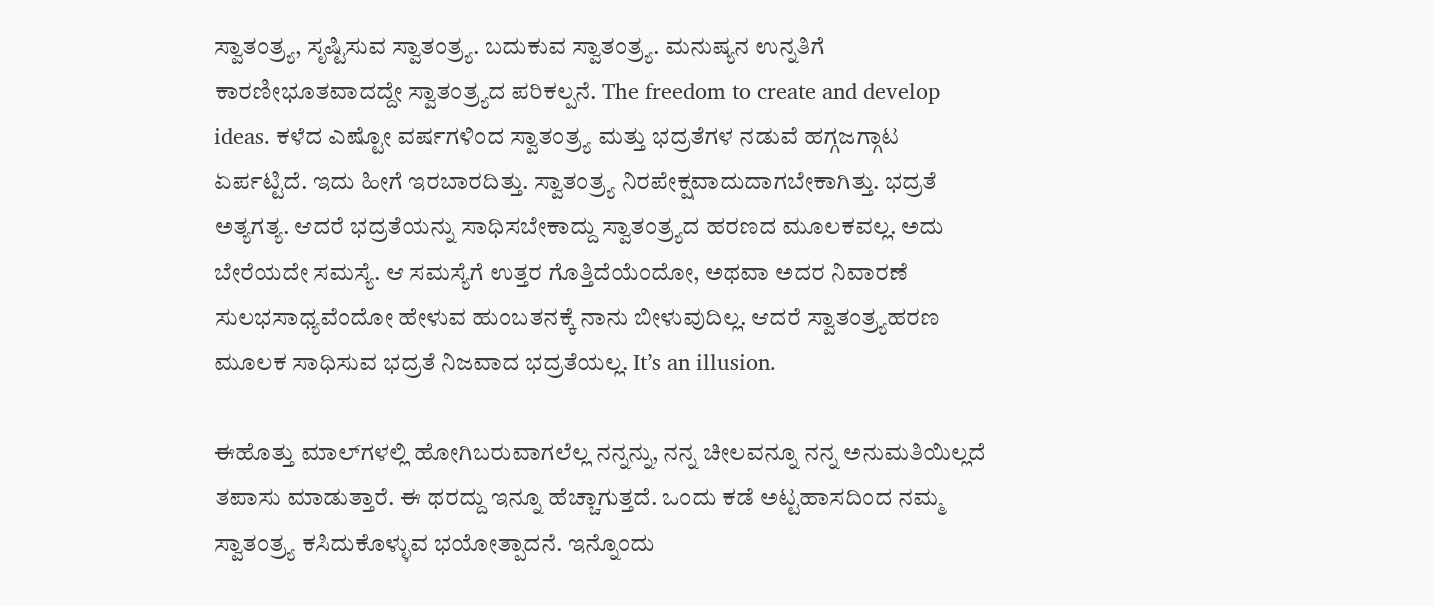ಸ್ವಾತಂತ್ರ್ಯ, ಸೃಷ್ಟಿಸುವ ಸ್ವಾತಂತ್ರ್ಯ. ಬದುಕುವ ಸ್ವಾತಂತ್ರ್ಯ. ಮನುಷ್ಯನ ಉನ್ನತಿಗೆ ಕಾರಣೀಭೂತವಾದದ್ದೇ ಸ್ವಾತಂತ್ರ್ಯದ ಪರಿಕಲ್ಪನೆ. The freedom to create and develop ideas. ಕಳೆದ ಎಷ್ಟೋ ವರ್ಷಗಳಿಂದ ಸ್ವಾತಂತ್ರ್ಯ ಮತ್ತು ಭದ್ರತೆಗಳ ನಡುವೆ ಹಗ್ಗಜಗ್ಗಾಟ ಏರ್ಪಟ್ಟಿದೆ. ಇದು ಹೀಗೆ ಇರಬಾರದಿತ್ತು. ಸ್ವಾತಂತ್ರ್ಯ ನಿರಪೇಕ್ಷವಾದುದಾಗಬೇಕಾಗಿತ್ತು. ಭದ್ರತೆ ಅತ್ಯಗತ್ಯ. ಆದರೆ ಭದ್ರತೆಯನ್ನು ಸಾಧಿಸಬೇಕಾದ್ದು ಸ್ವಾತಂತ್ರ್ಯದ ಹರಣದ ಮೂಲಕವಲ್ಲ. ಅದು ಬೇರೆಯದೇ ಸಮಸ್ಯೆ. ಆ ಸಮಸ್ಯೆಗೆ ಉತ್ತರ ಗೊತ್ತಿದೆಯೆಂದೋ, ಅಥವಾ ಅದರ ನಿವಾರಣೆ ಸುಲಭಸಾಧ್ಯವೆಂದೋ ಹೇಳುವ ಹುಂಬತನಕ್ಕೆ ನಾನು ಬೀಳುವುದಿಲ್ಲ. ಆದರೆ ಸ್ವಾತಂತ್ರ್ಯಹರಣ ಮೂಲಕ ಸಾಧಿಸುವ ಭದ್ರತೆ ನಿಜವಾದ ಭದ್ರತೆಯಲ್ಲ. It’s an illusion.

ಈಹೊತ್ತು ಮಾಲ್‍ಗಳಲ್ಲಿ ಹೋಗಿಬರುವಾಗಲೆಲ್ಲ ನನ್ನನ್ನು, ನನ್ನ ಚೀಲವನ್ನೂ ನನ್ನ ಅನುಮತಿಯಿಲ್ಲದೆ ತಪಾಸು ಮಾಡುತ್ತಾರೆ. ಈ ಥರದ್ದು ಇನ್ನೂ ಹೆಚ್ಚಾಗುತ್ತದೆ. ಒಂದು ಕಡೆ ಅಟ್ಟಹಾಸದಿಂದ ನಮ್ಮ ಸ್ವಾತಂತ್ರ್ಯ ಕಸಿದುಕೊಳ್ಳುವ ಭಯೋತ್ಪಾದನೆ. ಇನ್ನೊಂದು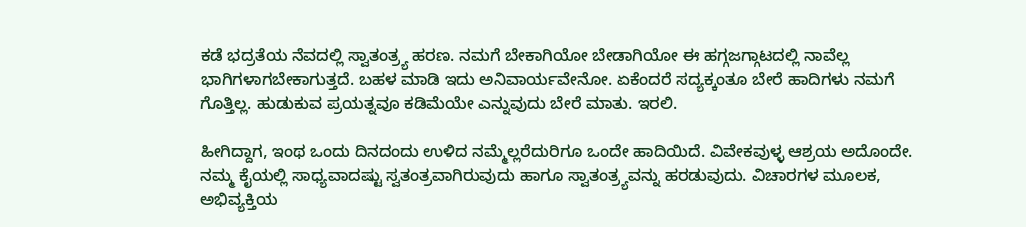ಕಡೆ ಭದ್ರತೆಯ ನೆವದಲ್ಲಿ ಸ್ವಾತಂತ್ರ್ಯ ಹರಣ. ನಮಗೆ ಬೇಕಾಗಿಯೋ ಬೇಡಾಗಿಯೋ ಈ ಹಗ್ಗಜಗ್ಗಾಟದಲ್ಲಿ ನಾವೆಲ್ಲ ಭಾಗಿಗಳಾಗಬೇಕಾಗುತ್ತದೆ. ಬಹಳ ಮಾಡಿ ಇದು ಅನಿವಾರ್ಯವೇನೋ. ಏಕೆಂದರೆ ಸದ್ಯಕ್ಕಂತೂ ಬೇರೆ ಹಾದಿಗಳು ನಮಗೆ ಗೊತ್ತಿಲ್ಲ. ಹುಡುಕುವ ಪ್ರಯತ್ನವೂ ಕಡಿಮೆಯೇ ಎನ್ನುವುದು ಬೇರೆ ಮಾತು. ಇರಲಿ.

ಹೀಗಿದ್ದಾಗ, ಇಂಥ ಒಂದು ದಿನದಂದು ಉಳಿದ ನಮ್ಮೆಲ್ಲರೆದುರಿಗೂ ಒಂದೇ ಹಾದಿಯಿದೆ. ವಿವೇಕವುಳ್ಳ ಆಶ್ರಯ ಅದೊಂದೇ. ನಮ್ಮ ಕೈಯಲ್ಲಿ ಸಾಧ್ಯವಾದಷ್ಟು ಸ್ವತಂತ್ರವಾಗಿರುವುದು ಹಾಗೂ ಸ್ವಾತಂತ್ರ್ಯವನ್ನು ಹರಡುವುದು. ವಿಚಾರಗಳ ಮೂಲಕ, ಅಭಿವ್ಯಕ್ತಿಯ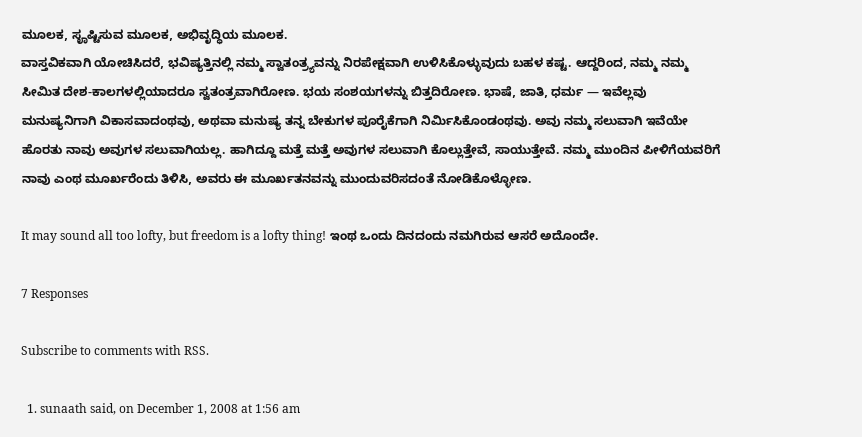ಮೂಲಕ, ಸೄಷ್ಟಿಸುವ ಮೂಲಕ, ಅಭಿವೃದ್ಧಿಯ ಮೂಲಕ.
ವಾಸ್ತವಿಕವಾಗಿ ಯೋಚಿಸಿದರೆ, ಭವಿಷ್ಯತ್ತಿನಲ್ಲಿ ನಮ್ಮ ಸ್ವಾತಂತ್ರ್ಯವನ್ನು ನಿರಪೇಕ್ಷವಾಗಿ ಉಳಿಸಿಕೊಳ್ಳುವುದು ಬಹಳ ಕಷ್ಟ. ಆದ್ದರಿಂದ, ನಮ್ಮ ನಮ್ಮ ಸೀಮಿತ ದೇಶ-ಕಾಲಗಳಲ್ಲಿಯಾದರೂ ಸ್ವತಂತ್ರವಾಗಿರೋಣ. ಭಯ ಸಂಶಯಗಳನ್ನು ಬಿತ್ತದಿರೋಣ. ಭಾಷೆ, ಜಾತಿ, ಧರ್ಮ — ಇವೆಲ್ಲವು ಮನುಷ್ಯನಿಗಾಗಿ ವಿಕಾಸವಾದಂಥವು, ಅಥವಾ ಮನುಷ್ಯ ತನ್ನ ಬೇಕುಗಳ ಪೂರೈಕೆಗಾಗಿ ನಿರ್ಮಿಸಿಕೊಂಡಂಥವು. ಅವು ನಮ್ಮ ಸಲುವಾಗಿ ಇವೆಯೇ ಹೊರತು ನಾವು ಅವುಗಳ ಸಲುವಾಗಿಯಲ್ಲ. ಹಾಗಿದ್ದೂ ಮತ್ತೆ ಮತ್ತೆ ಅವುಗಳ ಸಲುವಾಗಿ ಕೊಲ್ಲುತ್ತೇವೆ, ಸಾಯುತ್ತೇವೆ. ನಮ್ಮ ಮುಂದಿನ ಪೀಳಿಗೆಯವರಿಗೆ ನಾವು ಎಂಥ ಮೂರ್ಖರೆಂದು ತಿಳಿಸಿ, ಅವರು ಈ ಮೂರ್ಖತನವನ್ನು ಮುಂದುವರಿಸದಂತೆ ನೋಡಿಕೊಳ್ಳೋಣ.

It may sound all too lofty, but freedom is a lofty thing! ಇಂಥ ಒಂದು ದಿನದಂದು ನಮಗಿರುವ ಆಸರೆ ಅದೊಂದೇ.

7 Responses

Subscribe to comments with RSS.

  1. sunaath said, on December 1, 2008 at 1:56 am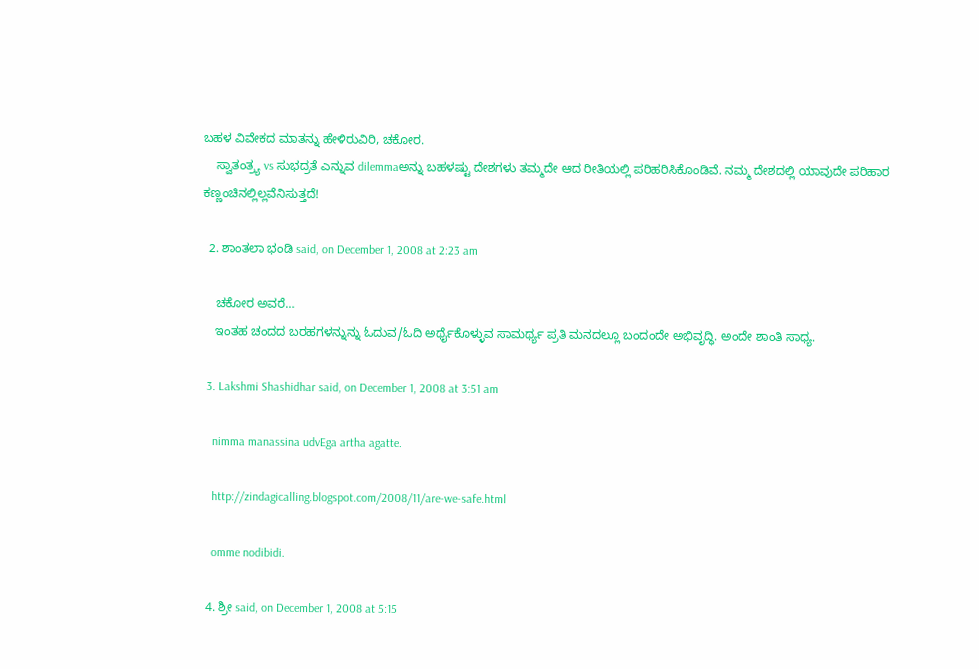ಬಹಳ ವಿವೇಕದ ಮಾತನ್ನು ಹೇಳಿರುವಿರಿ, ಚಕೋರ.
    ಸ್ವಾತಂತ್ರ್ಯ vs ಸುಭದ್ರತೆ ಎನ್ನುವ dilemmaಅನ್ನು ಬಹಳಷ್ಟು ದೇಶಗಳು ತಮ್ಮದೇ ಆದ ರೀತಿಯಲ್ಲಿ ಪರಿಹರಿಸಿಕೊಂಡಿವೆ. ನಮ್ಮ ದೇಶದಲ್ಲಿ ಯಾವುದೇ ಪರಿಹಾರ ಕಣ್ಣಂಚಿನಲ್ಲಿಲ್ಲವೆನಿಸುತ್ತದೆ!

  2. ಶಾಂತಲಾ ಭಂಡಿ said, on December 1, 2008 at 2:23 am

    ಚಕೋರ ಅವರೆ…
    ಇಂತಹ ಚಂದದ ಬರಹಗಳನ್ನುನ್ನು ಓದುವ/ಓದಿ ಅರ್ಥೈಕೊಳ್ಳುವ ಸಾಮರ್ಥ್ಯ ಪ್ರತಿ ಮನದಲ್ಲೂ ಬಂದಂದೇ ಅಭಿವೃದ್ಧಿ. ಅಂದೇ ಶಾಂತಿ ಸಾಧ್ಯ.

  3. Lakshmi Shashidhar said, on December 1, 2008 at 3:51 am

    nimma manassina udvEga artha agatte.

    http://zindagicalling.blogspot.com/2008/11/are-we-safe.html

    omme nodibidi.

  4. ಶ್ರೀ said, on December 1, 2008 at 5:15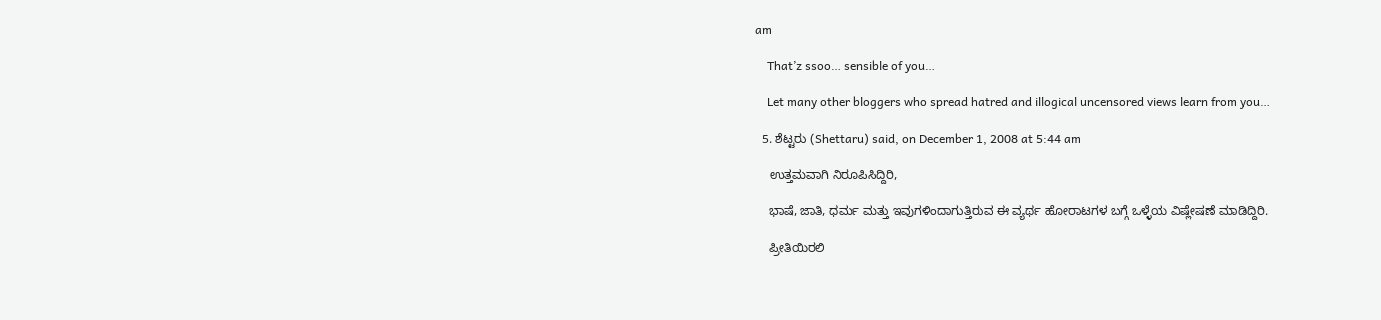am

    That’z ssoo… sensible of you…

    Let many other bloggers who spread hatred and illogical uncensored views learn from you…

  5. ಶೆಟ್ಟರು (Shettaru) said, on December 1, 2008 at 5:44 am

    ಉತ್ತಮವಾಗಿ ನಿರೂಪಿಸಿದ್ದಿರಿ,

    ಭಾಷೆ, ಜಾತಿ, ಧರ್ಮ ಮತ್ತು ಇವುಗಳಿಂದಾಗುತ್ತಿರುವ ಈ ವ್ಯರ್ಥ ಹೋರಾಟಗಳ ಬಗ್ಗೆ ಒಳ್ಳೆಯ ವಿಷ್ಲೇಷಣೆ ಮಾಡಿದ್ದಿರಿ.

    ಪ್ರೀತಿಯಿರಲಿ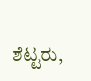ಶೆಟ್ಟರು,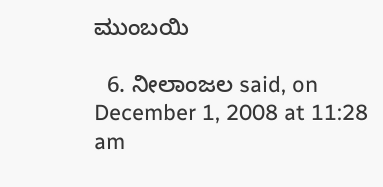ಮುಂಬಯಿ

  6. ನೀಲಾಂಜಲ said, on December 1, 2008 at 11:28 am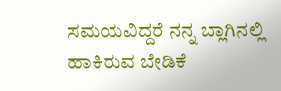ಸಮಯವಿದ್ದರೆ ನನ್ನ ಬ್ಲಾಗಿನಲ್ಲಿ ಹಾಕಿರುವ ಬೇಡಿಕೆ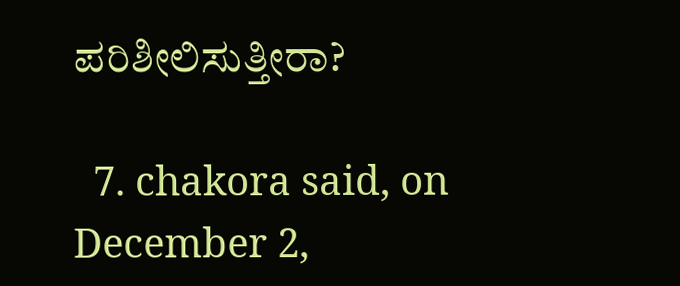ಪರಿಶೀಲಿಸುತ್ತೀರಾ?

  7. chakora said, on December 2,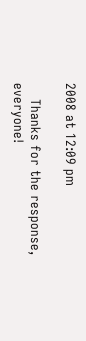2008 at 12:09 pm

    Thanks for the response, everyone!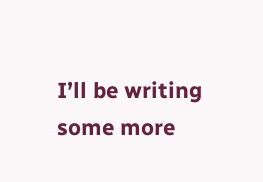I’ll be writing some more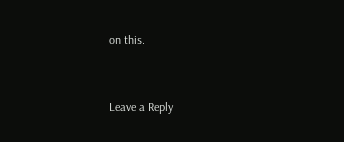on this.


Leave a Reply